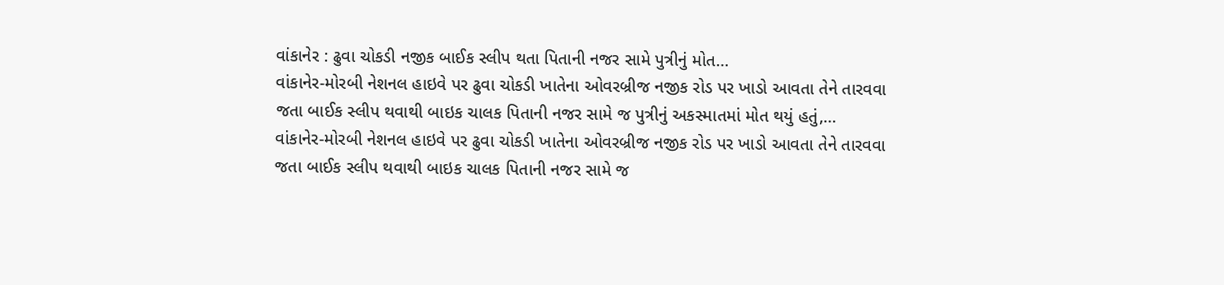વાંકાનેર : ઢુવા ચોકડી નજીક બાઈક સ્લીપ થતા પિતાની નજર સામે પુત્રીનું મોત…
વાંકાનેર-મોરબી નેશનલ હાઇવે પર ઢુવા ચોકડી ખાતેના ઓવરબ્રીજ નજીક રોડ પર ખાડો આવતા તેને તારવવા જતા બાઈક સ્લીપ થવાથી બાઇક ચાલક પિતાની નજર સામે જ પુત્રીનું અકસ્માતમાં મોત થયું હતું,…
વાંકાનેર-મોરબી નેશનલ હાઇવે પર ઢુવા ચોકડી ખાતેના ઓવરબ્રીજ નજીક રોડ પર ખાડો આવતા તેને તારવવા જતા બાઈક સ્લીપ થવાથી બાઇક ચાલક પિતાની નજર સામે જ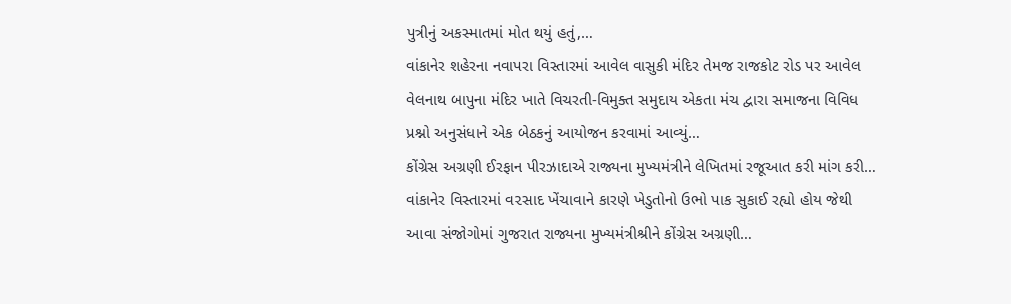પુત્રીનું અકસ્માતમાં મોત થયું હતું,…
વાંકાનેર શહેરના નવાપરા વિસ્તારમાં આવેલ વાસુકી મંદિર તેમજ રાજકોટ રોડ પર આવેલ વેલનાથ બાપુના મંદિર ખાતે વિચરતી-વિમુક્ત સમુદાય એકતા મંચ દ્વારા સમાજના વિવિધ પ્રશ્નો અનુસંધાને એક બેઠકનું આયોજન કરવામાં આવ્યું…
કોંગ્રેસ અગ્રણી ઈરફાન પીરઝાદાએ રાજ્યના મુખ્યમંત્રીને લેખિતમાં રજૂઆત કરી માંગ કરી… વાંકાનેર વિસ્તારમાં વ૨સાદ ખેંચાવાને કારણે ખેડુતોનો ઉભો પાક સુકાઈ રહ્યો હોય જેથી આવા સંજોગોમાં ગુજરાત રાજ્યના મુખ્યમંત્રીશ્રીને કોંગ્રેસ અગ્રણી…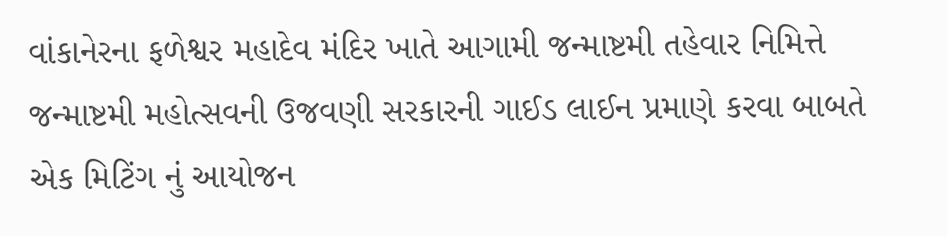વાંકાનેરના ફળેશ્વર મહાદેવ મંદિર ખાતે આગામી જન્માષ્ટમી તહેવાર નિમિત્તે જન્માષ્ટમી મહોત્સવની ઉજવણી સરકારની ગાઈડ લાઈન પ્રમાણે કરવા બાબતે એક મિટિંગ નું આયોજન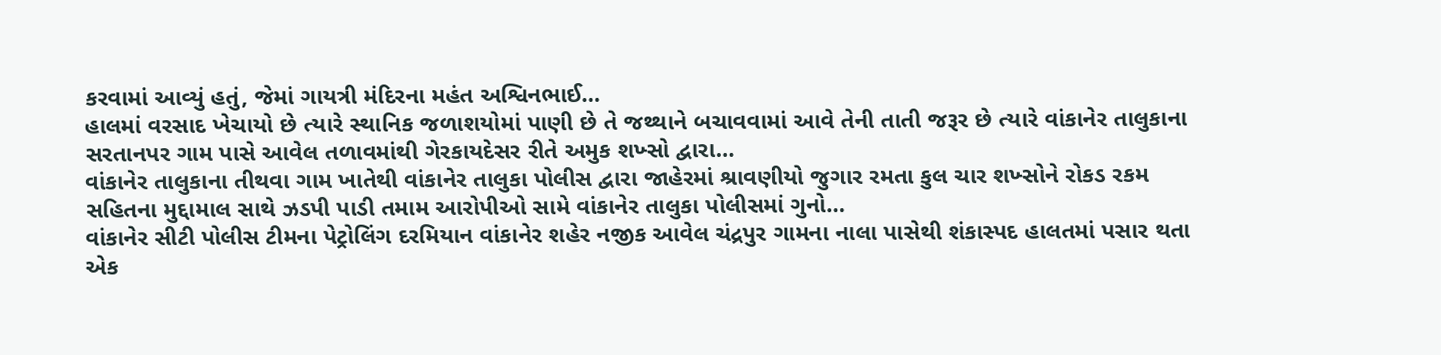કરવામાં આવ્યું હતું, જેમાં ગાયત્રી મંદિરના મહંત અશ્વિનભાઈ…
હાલમાં વરસાદ ખેચાયો છે ત્યારે સ્થાનિક જળાશયોમાં પાણી છે તે જથ્થાને બચાવવામાં આવે તેની તાતી જરૂર છે ત્યારે વાંકાનેર તાલુકાના સરતાનપર ગામ પાસે આવેલ તળાવમાંથી ગેરકાયદેસર રીતે અમુક શખ્સો દ્વારા…
વાંકાનેર તાલુકાના તીથવા ગામ ખાતેથી વાંકાનેર તાલુકા પોલીસ દ્વારા જાહેરમાં શ્રાવણીયો જુગાર રમતા કુલ ચાર શખ્સોને રોકડ રકમ સહિતના મુદ્દામાલ સાથે ઝડપી પાડી તમામ આરોપીઓ સામે વાંકાનેર તાલુકા પોલીસમાં ગુનો…
વાંકાનેર સીટી પોલીસ ટીમના પેટ્રોલિંગ દરમિયાન વાંકાનેર શહેર નજીક આવેલ ચંદ્રપુર ગામના નાલા પાસેથી શંકાસ્પદ હાલતમાં પસાર થતા એક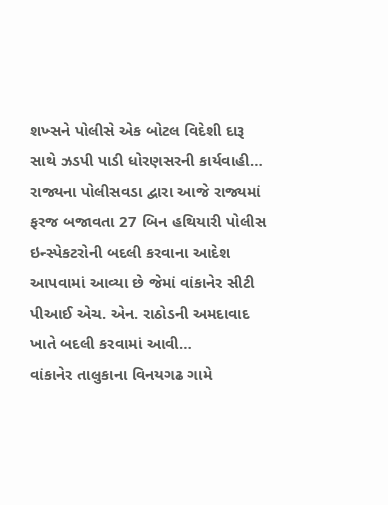શખ્સને પોલીસે એક બોટલ વિદેશી દારૂ સાથે ઝડપી પાડી ધોરણસરની કાર્યવાહી…
રાજ્યના પોલીસવડા દ્વારા આજે રાજ્યમાં ફરજ બજાવતા 27 બિન હથિયારી પોલીસ ઇન્સ્પેકટરોની બદલી કરવાના આદેશ આપવામાં આવ્યા છે જેમાં વાંકાનેર સીટી પીઆઈ એચ. એન. રાઠોડની અમદાવાદ ખાતે બદલી કરવામાં આવી…
વાંકાનેર તાલુકાના વિનયગઢ ગામે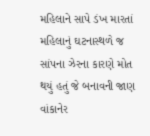મહિલાને સાપે ડંખ મારતાં મહિલાનું ઘટનાસ્થળે જ સાંપના ઝેરના કારણે મોત થયું હતું જે બનાવની જાણ વાંકાનેર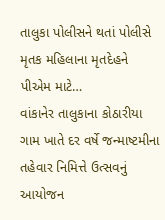તાલુકા પોલીસને થતાં પોલીસે મૃતક મહિલાના મૃતદેહને પીએમ માટે…
વાંકાનેર તાલુકાના કોઠારીયા ગામ ખાતે દર વર્ષે જન્માષ્ટમીના તહેવાર નિમિત્તે ઉત્સવનું આયોજન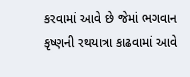કરવામાં આવે છે જેમાં ભગવાન કૃષ્ણની રથયાત્રા કાઢવામાં આવે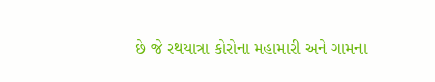છે જે રથયાત્રા કોરોના મહામારી અને ગામના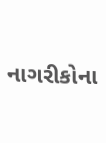નાગરીકોના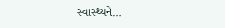સ્વાસ્થ્યને…